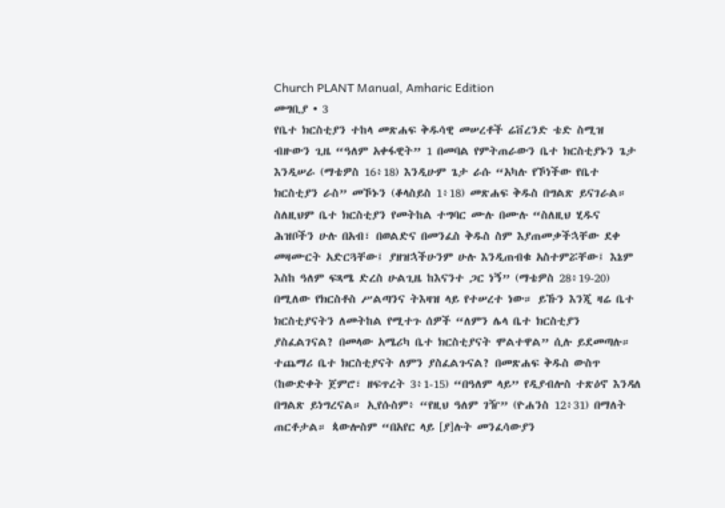Church PLANT Manual, Amharic Edition
መግቢያ • 3
የቤተ ክርስቲያን ተከላ መጽሐፍ ቅዱሳዊ መሠረቶች ሬቨረንድ ቴድ ስሚዝ
ብዙውን ጊዜ “ዓለም አቀፋዊት” 1 በመባል የምትጠራውን ቤተ ክርስቲያኑን ጌታ እንዲሠራ (ማቴዎስ 16፥18) እንዲሁም ጌታ ራሱ “አካሉ የኾነችው የቤተ ክርስቲያን ራስ” መኾኑን (ቆላስይስ 1፥18) መጽሐፍ ቅዱስ በግልጽ ይናገራል። ስለዚህም ቤተ ክርስቲያን የመትከል ተግባር ሙሉ በሙሉ “ስለዚህ ሂዱና ሕዝቦችን ሁሉ በአብ፣ በወልድና በመንፈስ ቅዱስ ስም እያጠመቃችኋቸው ደቀ መዛሙርት አድርጓቸው፤ ያዘዝኋችሁንም ሁሉ እንዲጠብቁ አስተምሯቸው፤ እኔም እስከ ዓለም ፍጻሜ ድረስ ሁልጊዜ ከእናንተ ጋር ነኝ” (ማቴዎስ 28፥19-20) በሚለው የክርስቶስ ሥልጣንና ትእዛዝ ላይ የተሠረተ ነው። ይኹን እንጂ ዛሬ ቤተ ክርስቲያናትን ለመትከል የሚተጉ ሰዎች “ለምን ሌላ ቤተ ክርስቲያን ያስፈልገናል? በመላው አሜሪካ ቤተ ክርስቲያናት ሞልተዋል” ሲሉ ይደመጣሉ። ተጨማሪ ቤተ ክርስቲያናት ለምን ያስፈልጉናል? በመጽሐፍ ቅዱስ ውስጥ (ከውድቀት ጀምሮ፣ ዘፍጥረት 3፥1-15) “በዓለም ላይ” የዲያብሎስ ተጽዕኖ እንዳለ በግልጽ ይነግረናል። ኢየሱስም፥ “የዚህ ዓለም ገዥ” (ዮሐንስ 12፥31) በማለት ጠርቶታል። ጳውሎስም “በአየር ላይ [ያ]ሉት መንፈሳውያን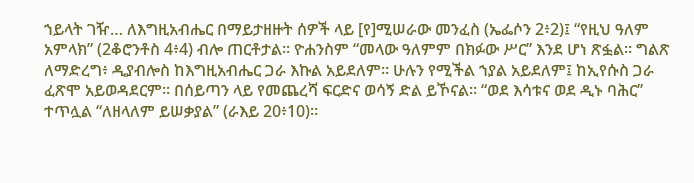ኀይላት ገዥ… ለእግዚአብሔር በማይታዘዙት ሰዎች ላይ [የ]ሚሠራው መንፈስ (ኤፌሶን 2፥2)፤ “የዚህ ዓለም አምላክ” (2ቆሮንቶስ 4፥4) ብሎ ጠርቶታል። ዮሐንስም “መላው ዓለምም በክፉው ሥር” እንደ ሆነ ጽፏል። ግልጽ ለማድረግ፥ ዲያብሎስ ከእግዚአብሔር ጋራ እኩል አይደለም። ሁሉን የሚችል ኀያል አይደለም፤ ከኢየሱስ ጋራ ፈጽሞ አይወዳደርም። በሰይጣን ላይ የመጨረሻ ፍርድና ወሳኝ ድል ይኾናል። “ወደ እሳቱና ወደ ዲኑ ባሕር” ተጥሏል “ለዘላለም ይሠቃያል” (ራእይ 20፥10)።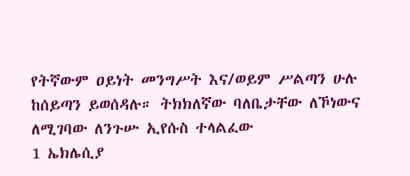የትኛውም ዐይነት መንግሥት እና/ወይም ሥልጣን ሁሉ ከሰይጣን ይወሰዳሉ። ትክክለኛው ባለቤታቸው ለኾነውና ለሚገባው ለንጉሡ ኢየሱስ ተላልፈው
1 ኤክሌሲያ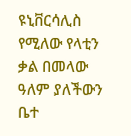ዩኒቨርሳሊስ የሚለው የላቲን ቃል በመላው ዓለም ያለችውን ቤተ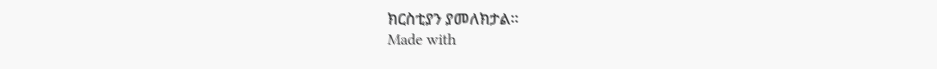ክርስቲያን ያመለክታል።
Made with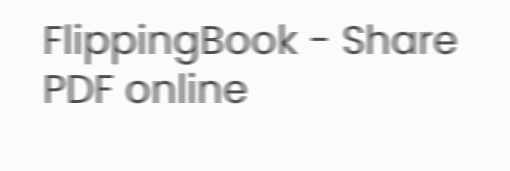FlippingBook - Share PDF online